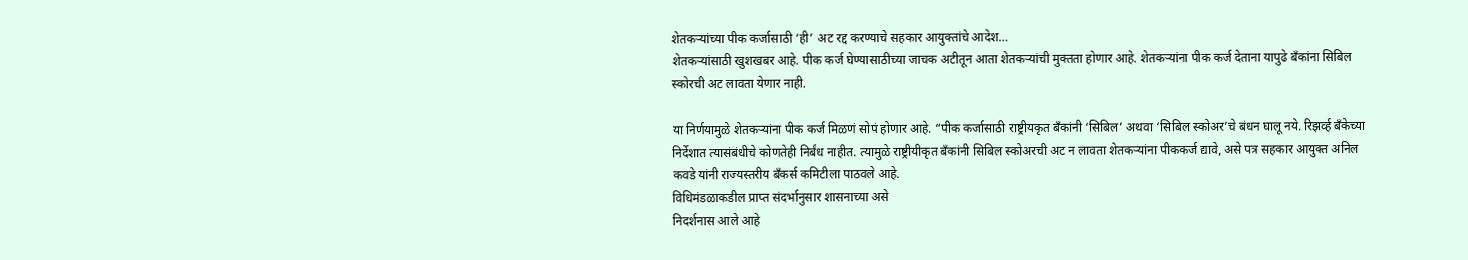शेतकऱ्यांच्या पीक कर्जासाठी ‘ही’ अट रद्द करण्याचे सहकार आयुक्तांचे आदेश…
शेतकऱ्यांसाठी खुशखबर आहे. पीक कर्ज घेण्यासाठीच्या जाचक अटीतून आता शेतकऱ्यांची मुक्तता होणार आहे. शेतकऱ्यांना पीक कर्ज देताना यापुढे बँकांना सिबिल स्कोरची अट लावता येणार नाही.

या निर्णयामुळे शेतकऱ्यांना पीक कर्ज मिळणं सोपं होणार आहे. “पीक कर्जासाठी राष्ट्रीयकृत बँकांनी ‘सिबिल’ अथवा ‘सिबिल स्कोअर’चे बंधन घालू नये. रिझर्व्ह बँकेच्या निर्देशात त्यासंबंधीचे कोणतेही निर्बंध नाहीत. त्यामुळे राष्ट्रीयीकृत बँकांनी सिबिल स्कोअरची अट न लावता शेतकऱ्यांना पीककर्ज द्यावे, असे पत्र सहकार आयुक्त अनिल कवडे यांनी राज्यस्तरीय बँकर्स कमिटीला पाठवले आहे.
विधिमंडळाकडील प्राप्त संदर्भानुसार शासनाच्या असे
निदर्शनास आले आहे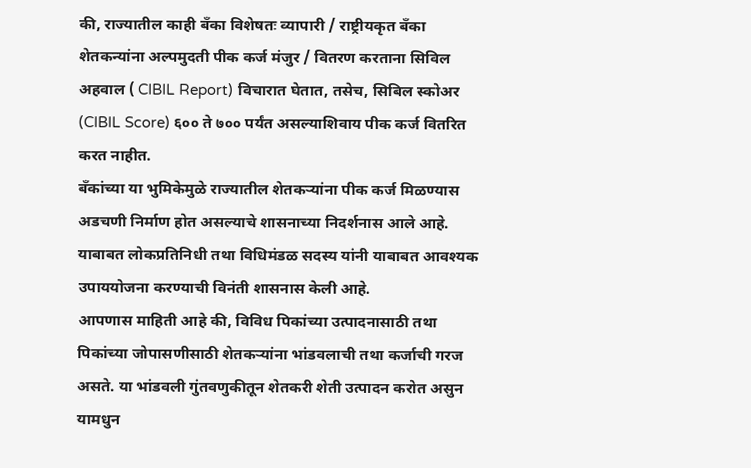की, राज्यातील काही बँका विशेषतः व्यापारी / राष्ट्रीयकृत बँका शेतकन्यांना अल्पमुदती पीक कर्ज मंजुर / वितरण करताना सिविल अहवाल ( CIBIL Report) विचारात घेतात, तसेच, सिबिल स्कोअर (CIBIL Score) ६०० ते ७०० पर्यंत असल्याशिवाय पीक कर्ज वितरित करत नाहीत.
बँकांच्या या भुमिकेमुळे राज्यातील शेतकऱ्यांना पीक कर्ज मिळण्यास अडचणी निर्माण होत असल्याचे शासनाच्या निदर्शनास आले आहे. याबाबत लोकप्रतिनिधी तथा विधिमंडळ सदस्य यांनी याबाबत आवश्यक उपाययोजना करण्याची विनंती शासनास केली आहे.
आपणास माहिती आहे की, विविध पिकांच्या उत्पादनासाठी तथा पिकांच्या जोपासणीसाठी शेतकऱ्यांना भांडवलाची तथा कर्जाची गरज असते. या भांडवली गुंतवणुकीतून शेतकरी शेती उत्पादन करोत असुन यामधुन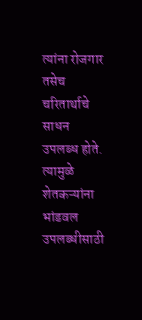त्यांना रोजगार तसेच चरितार्थाचे साधन उपलब्ध होते. त्यामुळे शेतकऱ्यांना भांडवल उपलब्धीसाठी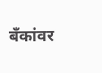बँकांवर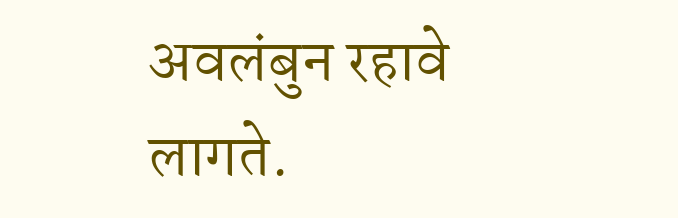अवलंबुन रहावे लागते.